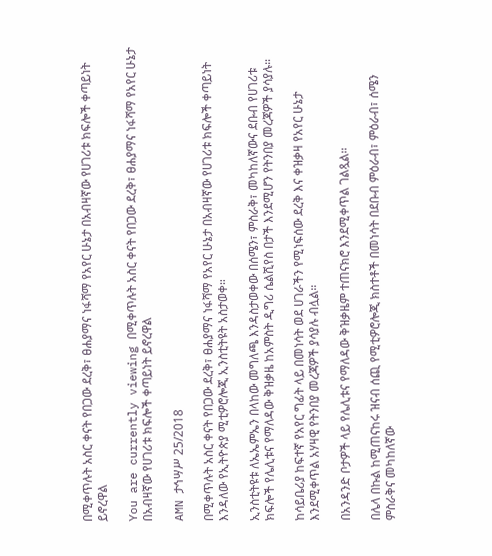በሚቀጥሉት አስር ቀናት የበጋው ደረቅ፣ ፀሐያማና ነፋሻማ የአየር ሁኔታ በአብዛኛው የሀገሪቱ ክፍሎች ቀጣይነት ይኖረዋል

You are currently viewing በሚቀጥሉት አስር ቀናት የበጋው ደረቅ፣ ፀሐያማና ነፋሻማ የአየር ሁኔታ በአብዛኛው የሀገሪቱ ክፍሎች ቀጣይነት ይኖረዋል

AMN ታኅሣሥ 25/2018

በሚቀጥሉት አስር ቀናት የበጋው ደረቅ፣ ፀሐያማና ነፋሻማ የአየር ሁኔታ በአብዛኛው የሀገሪቱ ክፍሎች ቀጣይነት እንዳለው የኢትዮጵያ ሚቲዎሮሎጂ ኢንስቲትዩት አስታወቀ።

ኢንስቲትዩቱ ለኤኤምኤን በላከው መግለጫ እንዳስታወቀው በሰሜን፣ ምስራቅ፣ መካከለኛውና ደቡብ የሀገሪቱ ክፍሎች የሌሊቱና የማለዳው ቅዝቃዜ ከአምስት ዲግሪ ሴልሺየስ በታች እንደሚሆን የትንበያ መረጃዎች ያሳያሉ።

ከሳይቤሪያ ከፍተኛ የአየር ግፊት ላይ በመነሳት ወደ ሀገራችን የሚነፍሰው ደረቅ እና ቀዝቃዛ የአየር ሁኔታ እንደሚቀጥል አሃዛዊ የትንበያ መረጃዎች ያሳያሉ ብሏል።

በአንዳንድ ቦታዎች ላይ የሌሊቱና የማለዳው ቅዝቃዜም ተጠናክሮ እንደሚቀጥል ገልጿል።

በሌላ በኩል ከሚጠናከሩ ዝናብ ሰጪ የሚቲዎሮሎጂ ክስተቶች በመነሳት በደቡብ ምዕራብ፣ ምዕራብ፣ ሰሜን ምስራቅና መካከለኛው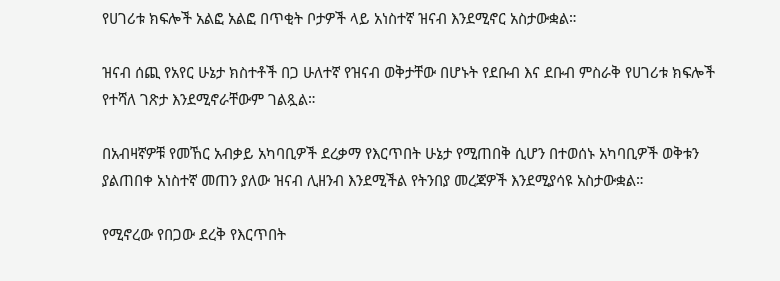የሀገሪቱ ክፍሎች አልፎ አልፎ በጥቂት ቦታዎች ላይ አነስተኛ ዝናብ እንደሚኖር አስታውቋል።

ዝናብ ሰጪ የአየር ሁኔታ ክስተቶች በጋ ሁለተኛ የዝናብ ወቅታቸው በሆኑት የደቡብ እና ደቡብ ምስራቅ የሀገሪቱ ክፍሎች የተሻለ ገጽታ እንደሚኖራቸውም ገልጿል።

በአብዛኛዎቹ የመኸር አብቃይ አካባቢዎች ደረቃማ የእርጥበት ሁኔታ የሚጠበቅ ሲሆን በተወሰኑ አካባቢዎች ወቅቱን ያልጠበቀ አነስተኛ መጠን ያለው ዝናብ ሊዘንብ እንደሚችል የትንበያ መረጃዎች እንደሚያሳዩ አስታውቋል።

የሚኖረው የበጋው ደረቅ የእርጥበት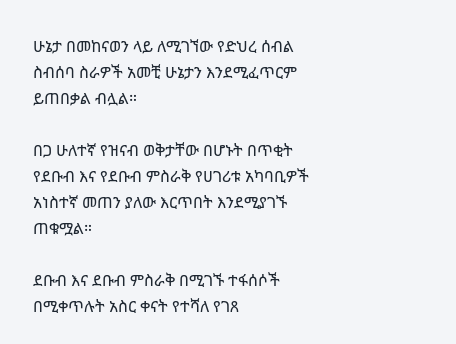ሁኔታ በመከናወን ላይ ለሚገኘው የድህረ ሰብል ስብሰባ ስራዎች አመቺ ሁኔታን እንደሚፈጥርም ይጠበቃል ብሏል።

በጋ ሁለተኛ የዝናብ ወቅታቸው በሆኑት በጥቂት የደቡብ እና የደቡብ ምስራቅ የሀገሪቱ አካባቢዎች አነስተኛ መጠን ያለው እርጥበት እንደሚያገኙ ጠቁሟል።

ደቡብ እና ደቡብ ምስራቅ በሚገኙ ተፋሰሶች በሚቀጥሉት አስር ቀናት የተሻለ የገጸ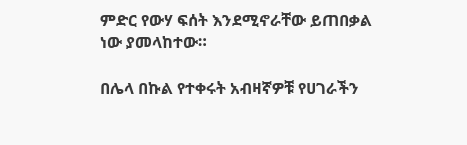ምድር የውሃ ፍሰት እንደሚኖራቸው ይጠበቃል ነው ያመላከተው።

በሌላ በኩል የተቀሩት አብዛኛዎቹ የሀገራችን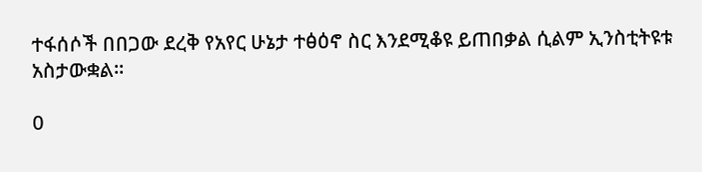ተፋሰሶች በበጋው ደረቅ የአየር ሁኔታ ተፅዕኖ ስር እንደሚቆዩ ይጠበቃል ሲልም ኢንስቲትዩቱ አስታውቋል።

0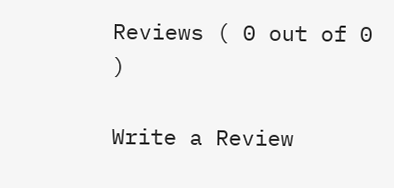Reviews ( 0 out of 0 )

Write a Review